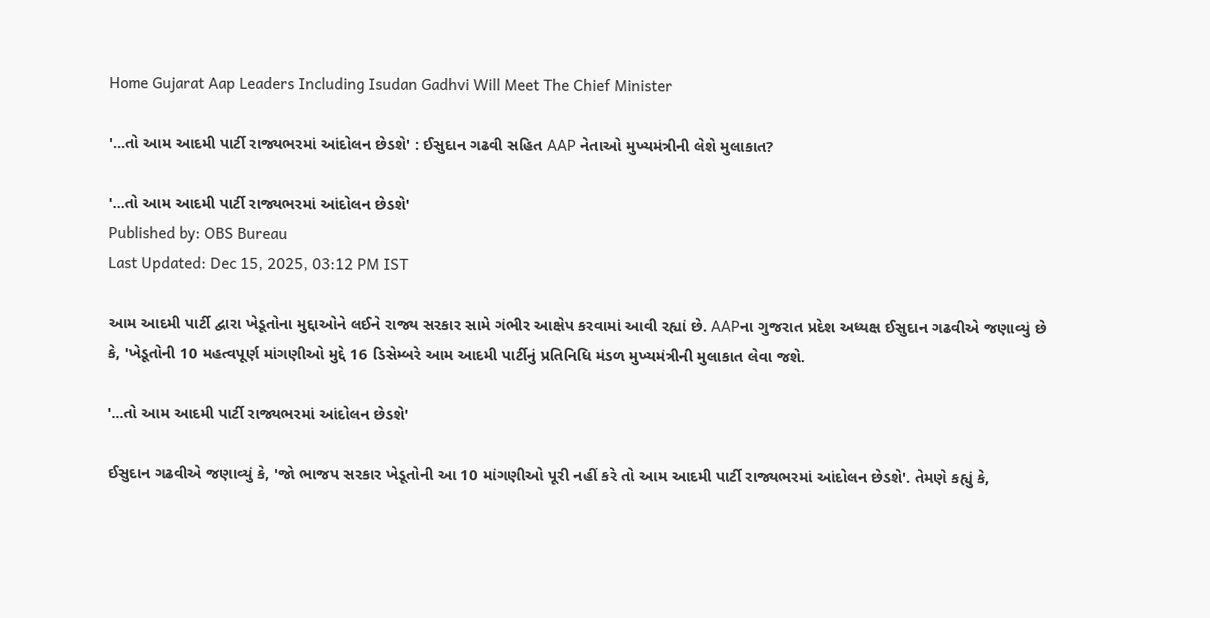Home Gujarat Aap Leaders Including Isudan Gadhvi Will Meet The Chief Minister

'...તો આમ આદમી પાર્ટી રાજ્યભરમાં આંદોલન છેડશે' : ઈસુદાન ગઢવી સહિત AAP નેતાઓ મુખ્યમંત્રીની લેશે મુલાકાત?

'...તો આમ આદમી પાર્ટી રાજ્યભરમાં આંદોલન છેડશે'
Published by: OBS Bureau
Last Updated: Dec 15, 2025, 03:12 PM IST

આમ આદમી પાર્ટી દ્વારા ખેડૂતોના મુદ્દાઓને લઈને રાજ્ય સરકાર સામે ગંભીર આક્ષેપ કરવામાં આવી રહ્યાં છે. AAPના ગુજરાત પ્રદેશ અધ્યક્ષ ઈસુદાન ગઢવીએ જણાવ્યું છે કે, 'ખેડૂતોની 10 મહત્વપૂર્ણ માંગણીઓ મુદ્દે 16 ડિસેમ્બરે આમ આદમી પાર્ટીનું પ્રતિનિધિ મંડળ મુખ્યમંત્રીની મુલાકાત લેવા જશે.

'...તો આમ આદમી પાર્ટી રાજ્યભરમાં આંદોલન છેડશે'

ઈસુદાન ગઢવીએ જણાવ્યું કે, 'જો ભાજપ સરકાર ખેડૂતોની આ 10 માંગણીઓ પૂરી નહીં કરે તો આમ આદમી પાર્ટી રાજ્યભરમાં આંદોલન છેડશે'. તેમણે કહ્યું કે,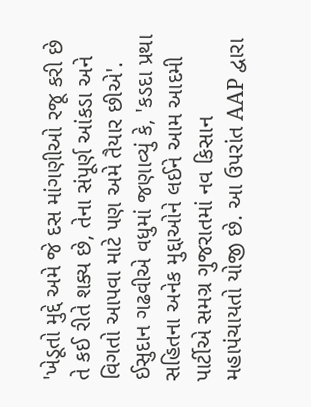'ખેડૂતો મુદ્દે અમે જે દસ માંગણીઓ રજૂ કરી છે તે કઈ રીતે શક્ય છે, તેના સંપૂર્ણ આંકડા અને વિગતો આપવા માટે પણ અમે તૈયાર છીએ'. ઈસુદાન ગઢવીએ વધુમાં જણાવ્યું કે, 'કડદા પ્રથા સહિતના અનેક મુદ્દાઓને લઈને આમ આદમી પાર્ટીએ સમગ્ર ગુજરાતમાં નવ કિસાન મહાપંચાયતો યોજી છે. આ ઉપરાંત AAP દ્વારા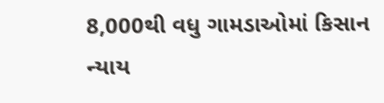8,000થી વધુ ગામડાઓમાં કિસાન ન્યાય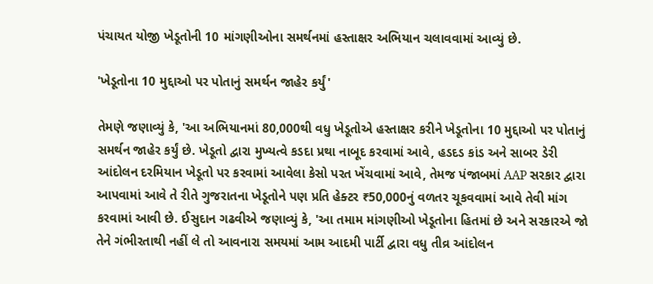પંચાયત યોજી ખેડૂતોની 10 માંગણીઓના સમર્થનમાં હસ્તાક્ષર અભિયાન ચલાવવામાં આવ્યું છે.

'ખેડૂતોના 10 મુદ્દાઓ પર પોતાનું સમર્થન જાહેર કર્યું'

તેમણે જણાવ્યું કે, 'આ અભિયાનમાં 80,000થી વધુ ખેડૂતોએ હસ્તાક્ષર કરીને ખેડૂતોના 10 મુદ્દાઓ પર પોતાનું સમર્થન જાહેર કર્યું છે. ખેડૂતો દ્વારા મુખ્યત્વે કડદા પ્રથા નાબૂદ કરવામાં આવે, હડદડ કાંડ અને સાબર ડેરી આંદોલન દરમિયાન ખેડૂતો પર કરવામાં આવેલા કેસો પરત ખેંચવામાં આવે, તેમજ પંજાબમાં AAP સરકાર દ્વારા આપવામાં આવે તે રીતે ગુજરાતના ખેડૂતોને પણ પ્રતિ હેક્ટર ₹50,000નું વળતર ચૂકવવામાં આવે તેવી માંગ કરવામાં આવી છે. ઈસુદાન ગઢવીએ જણાવ્યું કે, 'આ તમામ માંગણીઓ ખેડૂતોના હિતમાં છે અને સરકારએ જો તેને ગંભીરતાથી નહીં લે તો આવનારા સમયમાં આમ આદમી પાર્ટી દ્વારા વધુ તીવ્ર આંદોલન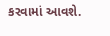કરવામાં આવશે.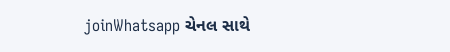joinWhatsapp ચેનલ સાથે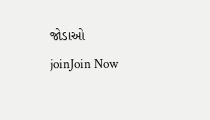જોડાઓ
joinJoin Now